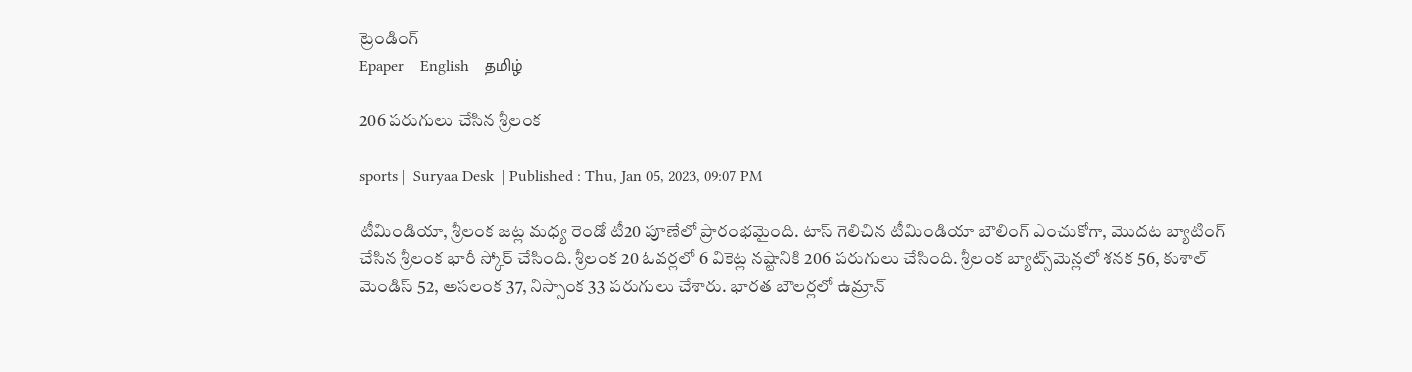ట్రెండింగ్
Epaper    English    தமிழ்

206 పరుగులు చేసిన శ్రీలంక

sports |  Suryaa Desk  | Published : Thu, Jan 05, 2023, 09:07 PM

టీమిండియా, శ్రీలంక జట్ల మధ్య రెండో టీ20 పూణేలో ప్రారంభమైంది. టాస్ గెలిచిన టీమిండియా బౌలింగ్ ఎంచుకోగా, మొదట బ్యాటింగ్ చేసిన శ్రీలంక భారీ స్కోర్ చేసింది. శ్రీలంక 20 ఓవర్లలో 6 వికెట్ల నష్టానికి 206 పరుగులు చేసింది. శ్రీలంక బ్యాట్స్‌మెన్లలో శనక 56, కుశాల్ మెండిస్ 52, అసలంక 37, నిస్సాంక 33 పరుగులు చేశారు. భారత బౌలర్లలో ఉమ్రాన్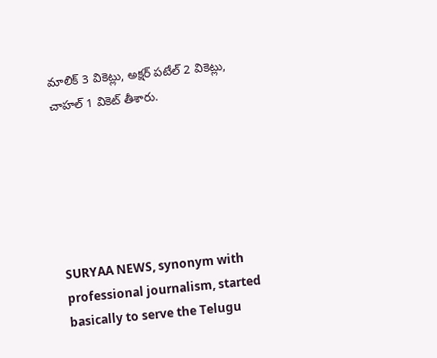మాలిక్ 3 వికెట్లు, అక్షర్ పటేల్ 2 వికెట్లు, చాహల్ 1 వికెట్ తీశారు.






SURYAA NEWS, synonym with professional journalism, started basically to serve the Telugu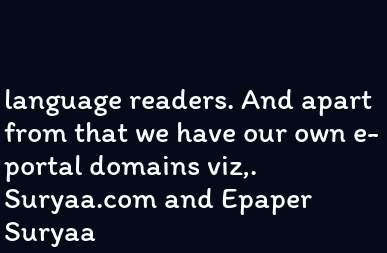language readers. And apart from that we have our own e-portal domains viz,. Suryaa.com and Epaper Suryaa